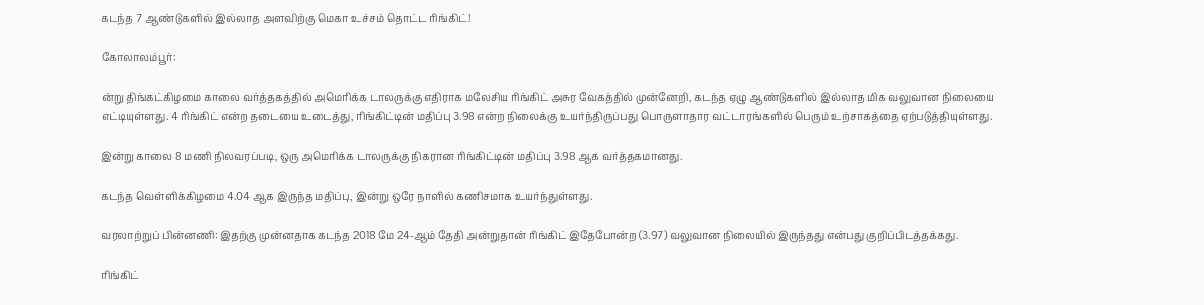கடந்த 7 ஆண்டுகளில் இல்லாத அளவிற்கு மெகா உச்சம் தொட்ட ரிங்கிட்!

கோலாலம்பூர்:

ன்று திங்கட்கிழமை காலை வர்த்தகத்தில் அமெரிக்க டாலருக்கு எதிராக மலேசிய ரிங்கிட் அசுர வேகத்தில் முன்னேறி, கடந்த ஏழு ஆண்டுகளில் இல்லாத மிக வலுவான நிலையை எட்டியுள்ளது. 4 ரிங்கிட் என்ற தடையை உடைத்து, ரிங்கிட்டின் மதிப்பு 3.98 என்ற நிலைக்கு உயர்ந்திருப்பது பொருளாதார வட்டாரங்களில் பெரும் உற்சாகத்தை ஏற்படுத்தியுள்ளது.

இன்று காலை 8 மணி நிலவரப்படி, ஒரு அமெரிக்க டாலருக்கு நிகரான ரிங்கிட்டின் மதிப்பு 3.98 ஆக வர்த்தகமானது.

கடந்த வெள்ளிக்கிழமை 4.04 ஆக இருந்த மதிப்பு, இன்று ஒரே நாளில் கணிசமாக உயர்ந்துள்ளது.

வரலாற்றுப் பின்னணி: இதற்கு முன்னதாக கடந்த 2018 மே 24-ஆம் தேதி அன்றுதான் ரிங்கிட் இதேபோன்ற (3.97) வலுவான நிலையில் இருந்தது என்பது குறிப்பிடத்தக்கது.

ரிங்கிட்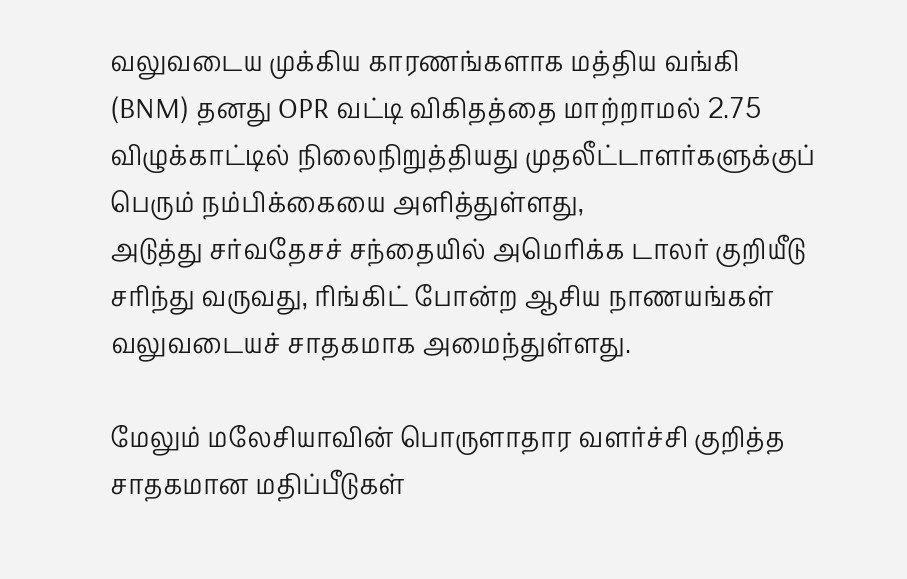வலுவடைய முக்கிய காரணங்களாக மத்திய வங்கி (BNM) தனது OPR வட்டி விகிதத்தை மாற்றாமல் 2.75 விழுக்காட்டில் நிலைநிறுத்தியது முதலீட்டாளர்களுக்குப் பெரும் நம்பிக்கையை அளித்துள்ளது,
அடுத்து சர்வதேசச் சந்தையில் அமெரிக்க டாலர் குறியீடு சரிந்து வருவது, ரிங்கிட் போன்ற ஆசிய நாணயங்கள் வலுவடையச் சாதகமாக அமைந்துள்ளது.

மேலும் மலேசியாவின் பொருளாதார வளர்ச்சி குறித்த சாதகமான மதிப்பீடுகள்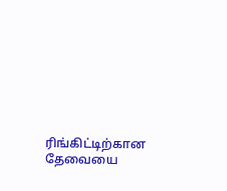ரிங்கிட்டிற்கான தேவையை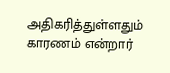அதிகரித்துள்ளதும் காரணம் என்றார்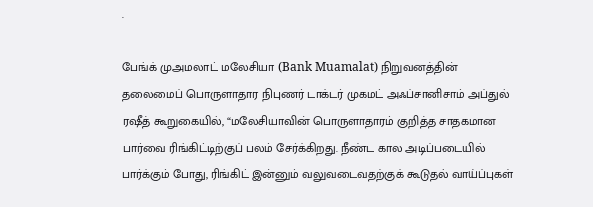.

பேங்க் முஅமலாட் மலேசியா (Bank Muamalat) நிறுவனத்தின் தலைமைப் பொருளாதார நிபுணர் டாக்டர் முகமட் அஃப்சானிசாம் அப்துல் ரஷீத் கூறுகையில், “மலேசியாவின் பொருளாதாரம் குறித்த சாதகமான பார்வை ரிங்கிட்டிற்குப் பலம் சேர்க்கிறது. நீண்ட கால அடிப்படையில் பார்க்கும் போது, ரிங்கிட் இன்னும் வலுவடைவதற்குக் கூடுதல் வாய்ப்புகள்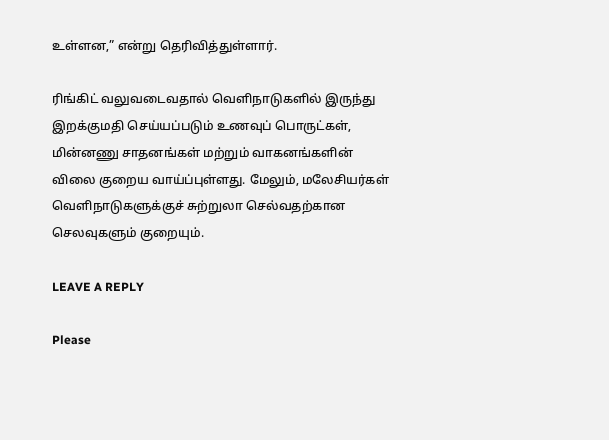உள்ளன,” என்று தெரிவித்துள்ளார்.

ரிங்கிட் வலுவடைவதால் வெளிநாடுகளில் இருந்து இறக்குமதி செய்யப்படும் உணவுப் பொருட்கள், மின்னணு சாதனங்கள் மற்றும் வாகனங்களின் விலை குறைய வாய்ப்புள்ளது. மேலும், மலேசியர்கள் வெளிநாடுகளுக்குச் சுற்றுலா செல்வதற்கான செலவுகளும் குறையும்.

LEAVE A REPLY

Please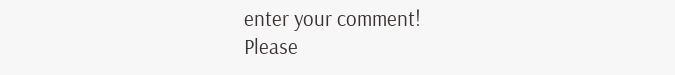enter your comment!
Please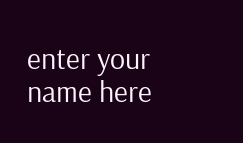enter your name here